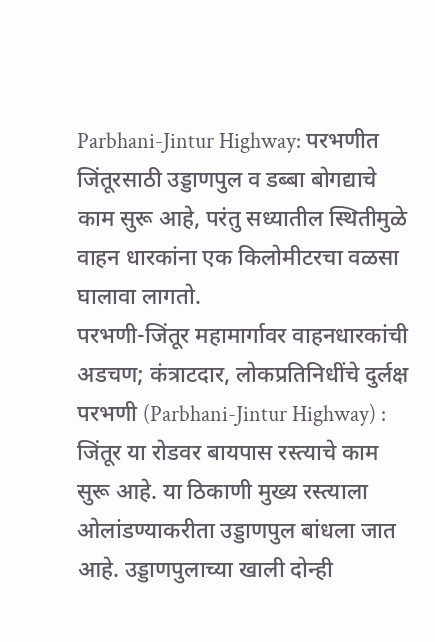Parbhani-Jintur Highway: परभणीत जिंतूरसाठी उड्डाणपुल व डब्बा बोगद्याचे काम सुरू आहे, परंतु सध्यातील स्थितीमुळे वाहन धारकांना एक किलोमीटरचा वळसा घालावा लागतो.
परभणी-जिंतूर महामार्गावर वाहनधारकांची अडचण; कंत्राटदार, लोकप्रतिनिधींचे दुर्लक्ष
परभणी (Parbhani-Jintur Highway) : जिंतूर या रोडवर बायपास रस्त्याचे काम सुरू आहे. या ठिकाणी मुख्य रस्त्याला ओलांडण्याकरीता उड्डाणपुल बांधला जात आहे. उड्डाणपुलाच्या खाली दोन्ही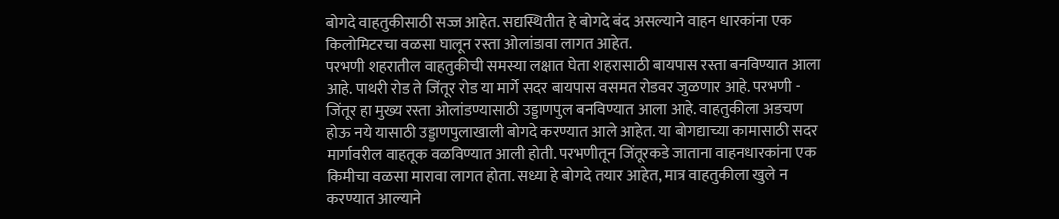बोगदे वाहतुकीसाठी सज्ज आहेत. सद्यस्थितीत हे बोगदे बंद असल्याने वाहन धारकांना एक किलोमिटरचा वळसा घालून रस्ता ओलांडावा लागत आहेत.
परभणी शहरातील वाहतुकीची समस्या लक्षात घेता शहरासाठी बायपास रस्ता बनविण्यात आला आहे. पाथरी रोड ते जिंतूर रोड या मार्गे सदर बायपास वसमत रोडवर जुळणार आहे. परभणी - जिंतूर हा मुख्य रस्ता ओलांडण्यासाठी उड्डाणपुल बनविण्यात आला आहे. वाहतुकीला अडचण होऊ नये यासाठी उड्डाणपुलाखाली बोगदे करण्यात आले आहेत. या बोगद्याच्या कामासाठी सदर मार्गावरील वाहतूक वळविण्यात आली होती. परभणीतून जिंतूरकडे जाताना वाहनधारकांना एक किमीचा वळसा मारावा लागत होता. सध्या हे बोगदे तयार आहेत, मात्र वाहतुकीला खुले न करण्यात आल्याने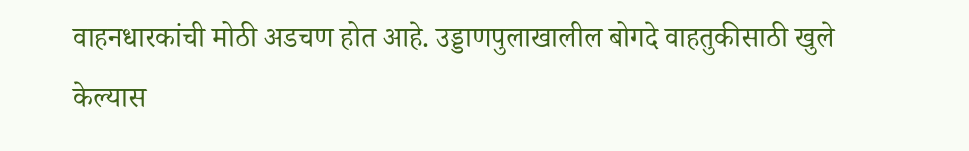वाहनधारकांची मोठी अडचण होत आहे. उड्डाणपुलाखालील बोगदे वाहतुकीसाठी खुले केल्यास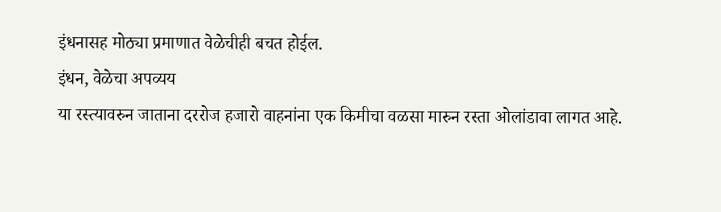इंधनासह मोठ्या प्रमाणात वेळेचीही बचत होईल.
इंधन, वेळेचा अपव्यय
या रस्त्यावरुन जाताना दररोज हजारो वाहनांना एक किमीचा वळसा मारुन रस्ता ओलांडावा लागत आहे.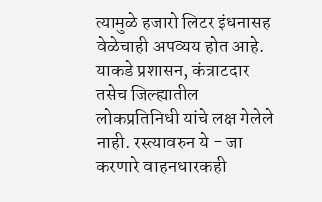त्यामुळे हजारो लिटर इंधनासह वेळेचाही अपव्यय होत आहे. याकडे प्रशासन, कंत्राटदार तसेच जिल्ह्यातील लोकप्रतिनिधी यांचे लक्ष गेलेले नाही. रस्त्यावरुन ये - जा करणारे वाहनधारकही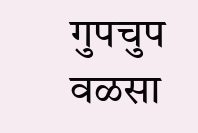गुपचुप वळसा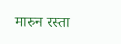मारुन रस्ता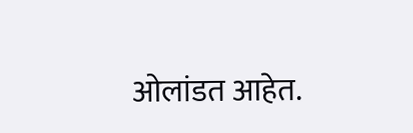ओलांडत आहेत.